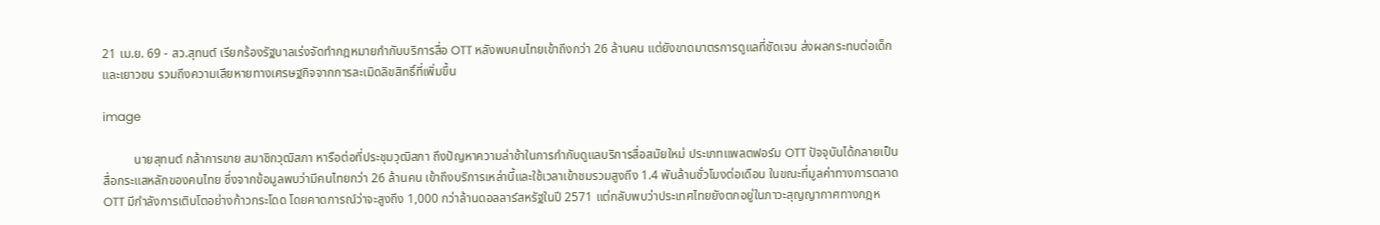21 เม.ย. 69 - สว.สุทนต์ เรียกร้องรัฐบาลเร่งจัดทำกฎหมายกำกับบริการสื่อ OTT หลังพบคนไทยเข้าถึงกว่า 26 ล้านคน แต่ยังขาดมาตรการดูแลที่ชัดเจน ส่งผลกระทบต่อเด็กและเยาวชน รวมถึงความเสียหายทางเศรษฐกิจจากการละเมิดลิขสิทธิ์ที่เพิ่มขึ้น

image

          นายสุทนต์ กล้าการขาย สมาชิกวุฒิสภา หารือต่อที่ประชุมวุฒิสภา ถึงปัญหาความล่าช้าในการกำกับดูแลบริการสื่อสมัยใหม่ ประเภทแพลตฟอร์ม OTT ปัจจุบันได้กลายเป็นสื่อกระแสหลักของคนไทย ซึ่งจากข้อมูลพบว่ามีคนไทยกว่า 26 ล้านคน เข้าถึงบริการเหล่านี้และใช้เวลาเข้าชมรวมสูงถึง 1.4 พันล้านชั่วโมงต่อเดือน ในขณะที่มูลค่าทางการตลาด OTT มีกำลังการเติบโตอย่างก้าวกระโดด โดยคาดการณ์ว่าจะสูงถึง 1,000 กว่าล้านดอลลาร์สหรัฐในปี 2571 แต่กลับพบว่าประเทศไทยยังตกอยู่ในภาวะสุญญากาศทางกฎห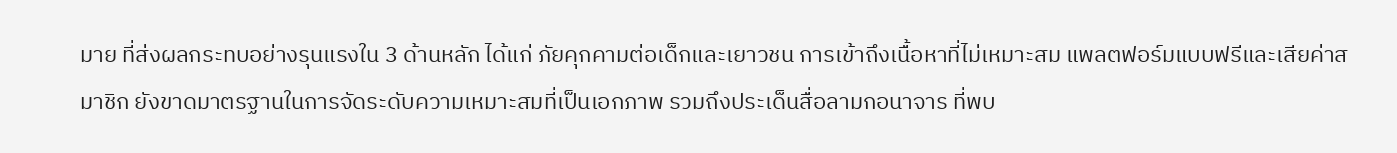มาย ที่ส่งผลกระทบอย่างรุนแรงใน 3 ด้านหลัก ได้แก่ ภัยคุกคามต่อเด็กและเยาวชน การเข้าถึงเนื้อหาที่ไม่เหมาะสม แพลตฟอร์มแบบฟรีและเสียค่าสมาชิก ยังขาดมาตรฐานในการจัดระดับความเหมาะสมที่เป็นเอกภาพ รวมถึงประเด็นสื่อลามกอนาจาร ที่พบ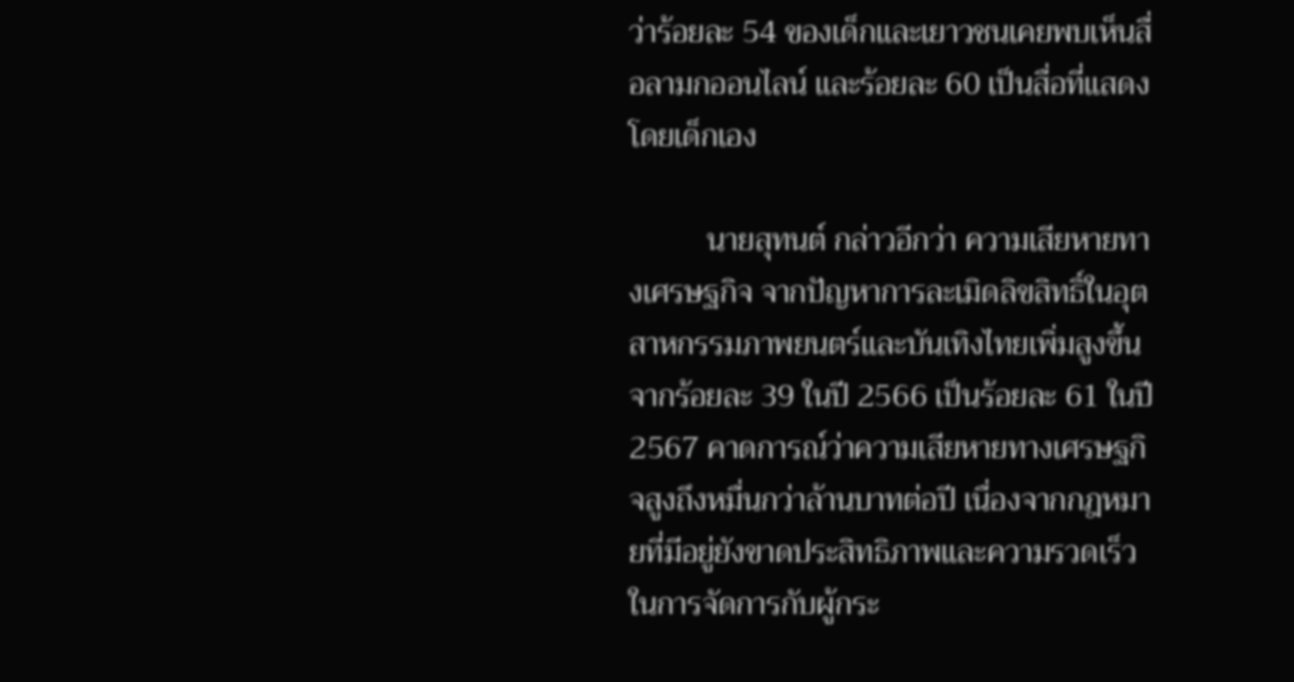ว่าร้อยละ 54 ของเด็กและเยาวชนเคยพบเห็นสื่อลามกออนไลน์ และร้อยละ 60 เป็นสื่อที่แสดงโดยเด็กเอง

          นายสุทนต์ กล่าวอีกว่า ความเสียหายทางเศรษฐกิจ จากปัญหาการละเมิดลิขสิทธิ์ในอุตสาหกรรมภาพยนตร์และบันเทิงไทยเพิ่มสูงขึ้น จากร้อยละ 39 ในปี 2566 เป็นร้อยละ 61 ในปี 2567 คาดการณ์ว่าความเสียหายทางเศรษฐกิจสูงถึงหมื่นกว่าล้านบาทต่อปี เนื่องจากกฎหมายที่มีอยู่ยังขาดประสิทธิภาพและความรวดเร็วในการจัดการกับผู้กระ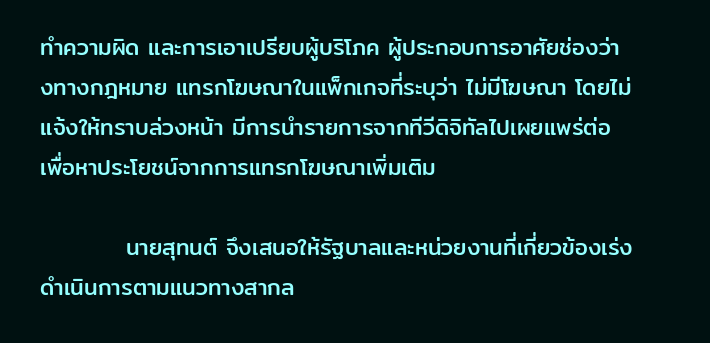ทำความผิด และการเอาเปรียบผู้บริโภค ผู้ประกอบการอาศัยช่องว่างทางกฎหมาย แทรกโฆษณาในแพ็กเกจที่ระบุว่า ไม่มีโฆษณา โดยไม่แจ้งให้ทราบล่วงหน้า มีการนำรายการจากทีวีดิจิทัลไปเผยแพร่ต่อ เพื่อหาประโยชน์จากการแทรกโฆษณาเพิ่มเติม

          นายสุทนต์ จึงเสนอให้รัฐบาลและหน่วยงานที่เกี่ยวข้องเร่งดำเนินการตามแนวทางสากล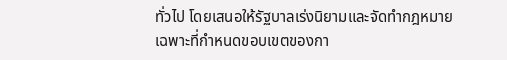ทั่วไป โดยเสนอให้รัฐบาลเร่งนิยามและจัดทำกฎหมายเฉพาะที่กำหนดขอบเขตของกา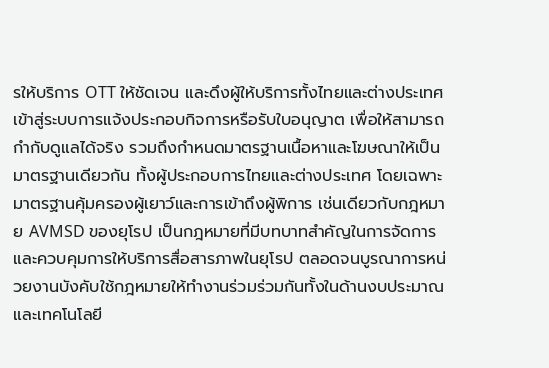รให้บริการ OTT ให้ชัดเจน และดึงผู้ให้บริการทั้งไทยและต่างประเทศเข้าสู่ระบบการแจ้งประกอบกิจการหรือรับใบอนุญาต เพื่อให้สามารถกำกับดูแลได้จริง รวมถึงกำหนดมาตรฐานเนื้อหาและโฆษณาให้เป็นมาตรฐานเดียวกัน ทั้งผู้ประกอบการไทยและต่างประเทศ โดยเฉพาะมาตรฐานคุ้มครองผู้เยาว์และการเข้าถึงผู้พิการ เช่นเดียวกับกฎหมาย AVMSD ของยุโรป เป็นกฎหมายที่มีบทบาทสำคัญในการจัดการและควบคุมการให้บริการสื่อสารภาพในยุโรป ตลอดจนบูรณาการหน่วยงานบังคับใช้กฎหมายให้ทำงานร่วมร่วมกันทั้งในด้านงบประมาณและเทคโนโลยี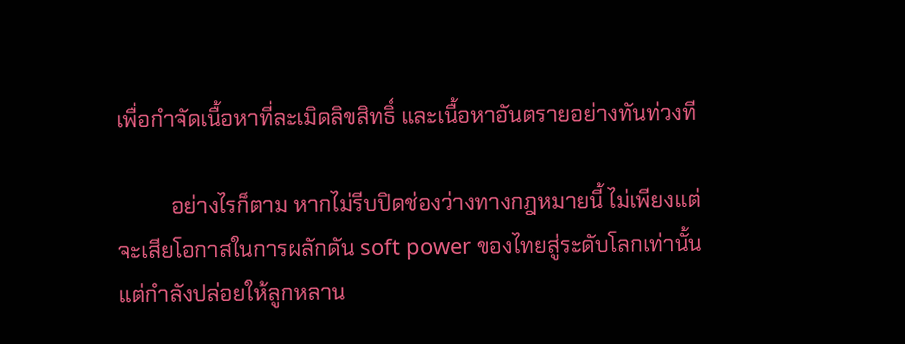เพื่อกำจัดเนื้อหาที่ละเมิดลิขสิทธิ์ และเนื้อหาอันตรายอย่างทันท่วงที

          อย่างไรก็ตาม หากไม่รีบปิดช่องว่างทางกฎหมายนี้ ไม่เพียงแต่จะเสียโอกาสในการผลักดัน soft power ของไทยสู่ระดับโลกเท่านั้น แต่กำลังปล่อยให้ลูกหลาน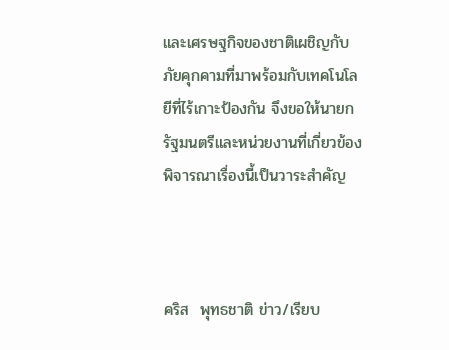และเศรษฐกิจของชาติเผชิญกับภัยคุกคามที่มาพร้อมกับเทคโนโลยีที่ไร้เกาะป้องกัน จึงขอให้นายกรัฐมนตรีและหน่วยงานที่เกี่ยวข้องพิจารณาเรื่องนี้เป็นวาระสำคัญ



คริส  พุทธชาติ ข่าว/เรียบ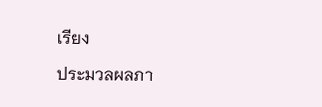เรียง

ประมวลผลภา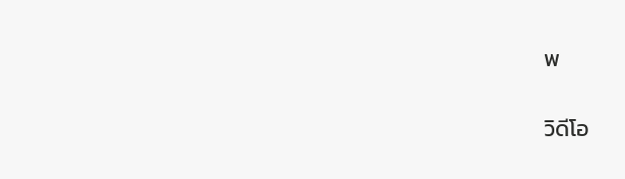พ

วิดีโอ